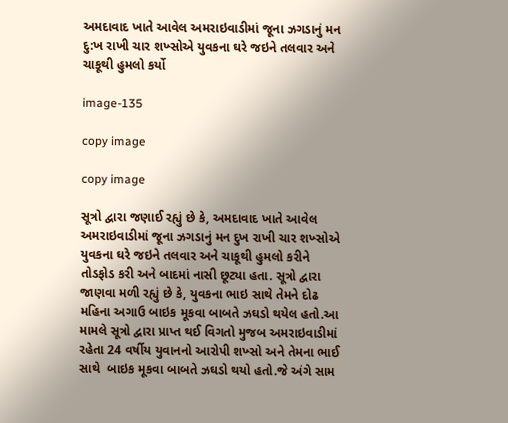અમદાવાદ ખાતે આવેલ અમરાઇવાડીમાં જૂના ઝગડાનું મન દુ:ખ રાખી ચાર શખ્સોએ યુવકના ઘરે જઇને તલવાર અને ચાકૂથી હુમલો કર્યો

image-135

copy image

copy image

સૂત્રો દ્વારા જણાઈ રહ્યું છે કે, અમદાવાદ ખાતે આવેલ અમરાઇવાડીમાં જૂના ઝગડાનું મન દુખ રાખી ચાર શખ્સોએ યુવકના ઘરે જઇને તલવાર અને ચાકૂથી હુમલો કરીને તોડફોડ કરી અને બાદમાં નાસી છૂટ્યા હતા. સૂત્રો દ્વારા જાણવા મળી રહ્યું છે કે, યુવકના ભાઇ સાથે તેમને દોઢ મહિના અગાઉ બાઇક મૂકવા બાબતે ઝઘડો થયેલ હતો.આ મામલે સૂત્રો દ્વારા પ્રાપ્ત થઈ વિગતો મુજબ અમરાઇવાડીમાં રહેતા 24 વર્ષીય યુવાનનો આરોપી શખ્સો અને તેમના ભાઈ સાથે  બાઇક મૂકવા બાબતે ઝઘડો થયો હતો.જે અંગે સામ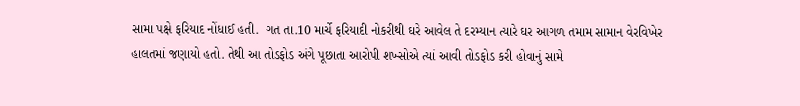સામા પક્ષે ફરિયાદ નોંધાઈ હતી.  ગત તા.10 માર્ચે ફરિયાદી નોકરીથી ઘરે આવેલ તે દરમ્યાન ત્યારે ઘર આગળ તમામ સામાન વેરવિખેર હાલતમાં જણાયો હતો. તેથી આ તોડફોડ અંગે પૂછાતા આરોપી શખ્સોએ ત્યાં આવી તોડફોડ કરી હોવાનું સામે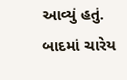આવ્યું હતું. બાદમાં ચારેય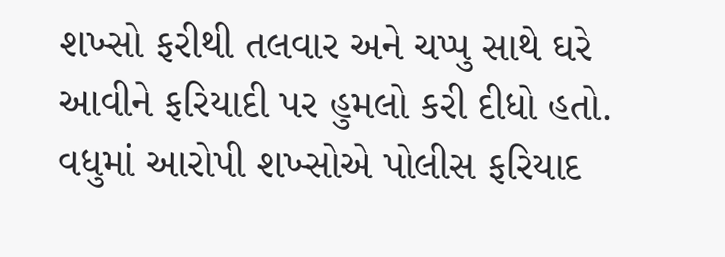શખ્સો ફરીથી તલવાર અને ચપ્પુ સાથે ઘરે આવીને ફરિયાદી પર હુમલો કરી દીધો હતો. વધુમાં આરોપી શખ્સોએ પોલીસ ફરિયાદ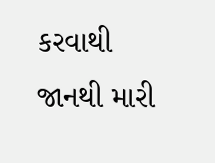કરવાથી જાનથી મારી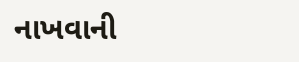નાખવાની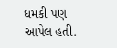ધમકી પણ આપેલ હતી.